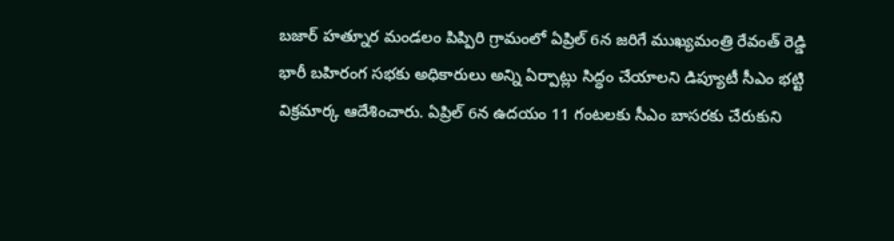బజార్ హత్నూర మండలం పిప్పిరి గ్రామంలో ఏప్రిల్ 6న జరిగే ముఖ్యమంత్రి రేవంత్ రెడ్డి భారీ బహిరంగ సభకు అధికారులు అన్ని ఏర్పాట్లు సిద్ధం చేయాలని డిప్యూటీ సీఎం భట్టి విక్రమార్క ఆదేశించారు. ఏప్రిల్ 6న ఉదయం 11 గంటలకు సీఎం బాసరకు చేరుకుని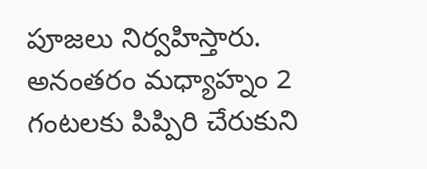పూజలు నిర్వహిస్తారు. అనంతరం మధ్యాహ్నం 2 గంటలకు పిప్పిరి చేరుకుని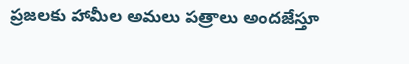ప్రజలకు హామీల అమలు పత్రాలు అందజేస్తూ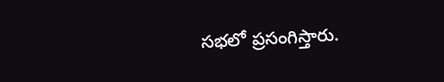సభలో ప్రసంగిస్తారు.